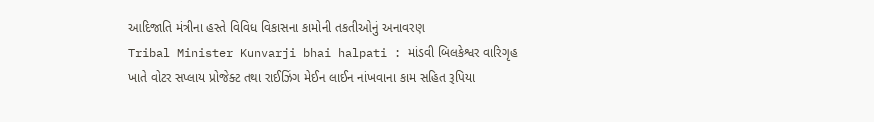આદિજાતિ મંત્રીના હસ્તે વિવિધ વિકાસના કામોની તકતીઓનું અનાવરણ
Tribal Minister Kunvarji bhai halpati : માંડવી બિલકેશ્વર વારિગૃહ ખાતે વોટર સપ્લાય પ્રોજેક્ટ તથા રાઈઝિંગ મેઈન લાઈન નાંખવાના કામ સહિત રૂપિયા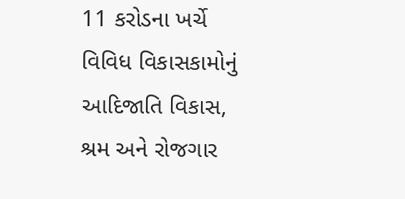11 કરોડના ખર્ચે વિવિધ વિકાસકામોનું આદિજાતિ વિકાસ, શ્રમ અને રોજગાર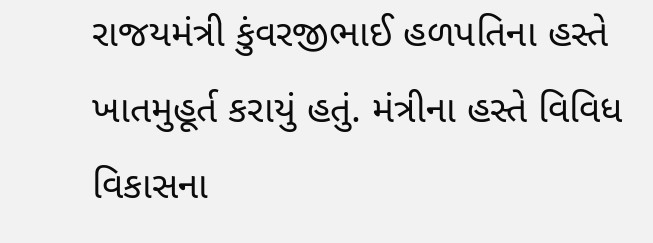રાજયમંત્રી કુંવરજીભાઈ હળપતિના હસ્તે ખાતમુહૂર્ત કરાયું હતું. મંત્રીના હસ્તે વિવિધ વિકાસના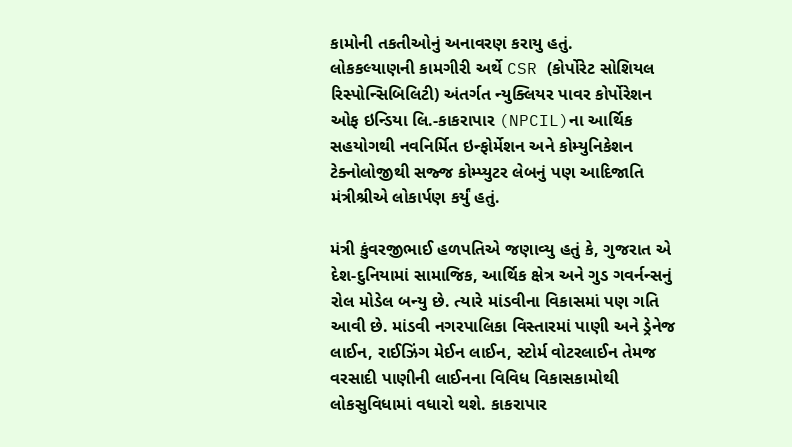કામોની તકતીઓનું અનાવરણ કરાયુ હતું.
લોકકલ્યાણની કામગીરી અર્થે CSR (કોર્પોરેટ સોશિયલ રિસ્પોન્સિબિલિટી) અંતર્ગત ન્યુક્લિયર પાવર કોર્પોરેશન ઓફ ઇન્ડિયા લિ.-કાકરાપાર (NPCIL)ના આર્થિક સહયોગથી નવનિર્મિત ઇન્ફોર્મેશન અને કોમ્યુનિકેશન ટેક્નોલોજીથી સજ્જ કોમ્પ્યુટર લેબનું પણ આદિજાતિ મંત્રીશ્રીએ લોકાર્પણ કર્યું હતું.

મંત્રી કુંવરજીભાઈ હળપતિએ જણાવ્યુ હતું કે, ગુજરાત એ દેશ-દુનિયામાં સામાજિક, આર્થિક ક્ષેત્ર અને ગુડ ગવર્નન્સનું રોલ મોડેલ બન્યુ છે. ત્યારે માંડવીના વિકાસમાં પણ ગતિ આવી છે. માંડવી નગરપાલિકા વિસ્તારમાં પાણી અને ડ્રેનેજ લાઈન, રાઈઝિંગ મેઈન લાઈન, સ્ટોર્મ વોટરલાઈન તેમજ વરસાદી પાણીની લાઈનના વિવિધ વિકાસકામોથી લોકસુવિધામાં વધારો થશે. કાકરાપાર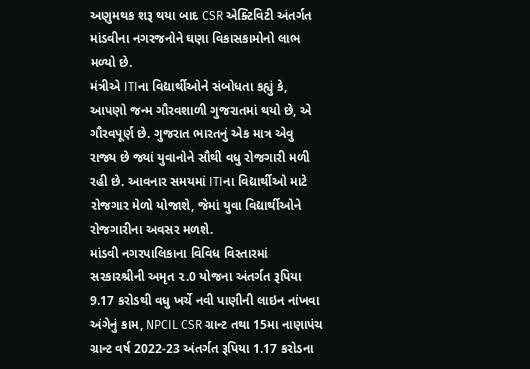અણુમથક શરૂ થયા બાદ CSR એક્ટિવિટી અંતર્ગત માંડવીના નગરજનોને ઘણા વિકાસકામોનો લાભ મળ્યો છે.
મંત્રીએ ITIના વિદ્યાર્થીઓને સંબોધતા કહ્યું કે, આપણો જન્મ ગૌરવશાળી ગુજરાતમાં થયો છે, એ ગૌરવપૂર્ણ છે. ગુજરાત ભારતનું એક માત્ર એવુ રાજ્ય છે જ્યાં યુવાનોને સૌથી વધુ રોજગારી મળી રહી છે. આવનાર સમયમાં ITIના વિદ્યાર્થીઓ માટે રોજગાર મેળો યોજાશે, જેમાં યુવા વિદ્યાર્થીઓને રોજગારીના અવસર મળશે.
માંડવી નગરપાલિકાના વિવિધ વિસ્તારમાં સરકારશ્રીની અમૃત ૨.0 યોજના અંતર્ગત રૂપિયા 9.17 કરોડથી વધુ ખર્ચે નવી પાણીની લાઇન નાંખવા અંગેનું કામ, NPCIL CSR ગ્રાન્ટ તથા 15મા નાણાપંચ ગ્રાન્ટ વર્ષ 2022-23 અંતર્ગત રૂપિયા 1.17 કરોડના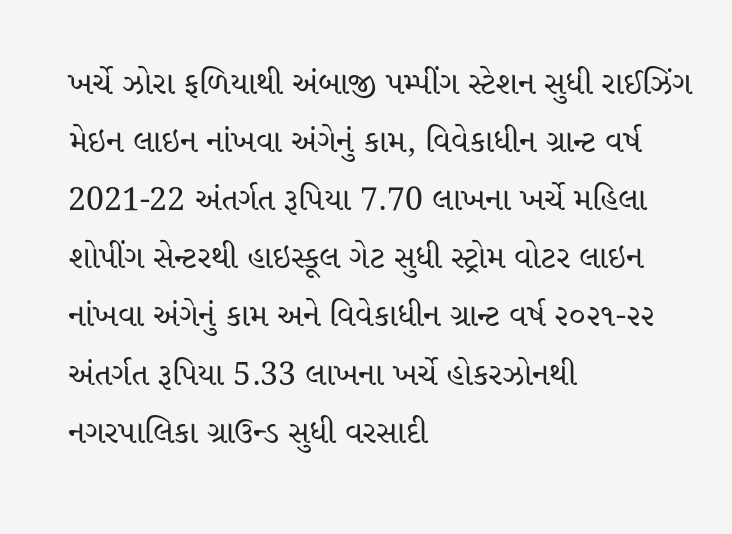ખર્ચે ઝોરા ફળિયાથી અંબાજી પમ્પીંગ સ્ટેશન સુધી રાઈઝિંગ મેઇન લાઇન નાંખવા અંગેનું કામ, વિવેકાધીન ગ્રાન્ટ વર્ષ 2021-22 અંતર્ગત રૂપિયા 7.70 લાખના ખર્ચે મહિલા શોપીંગ સેન્ટરથી હાઇસ્કૂલ ગેટ સુધી સ્ટ્રોમ વોટર લાઇન નાંખવા અંગેનું કામ અને વિવેકાધીન ગ્રાન્ટ વર્ષ ૨૦૨૧-૨૨ અંતર્ગત રૂપિયા 5.33 લાખના ખર્ચે હોકરઝોનથી નગરપાલિકા ગ્રાઉન્ડ સુધી વરસાદી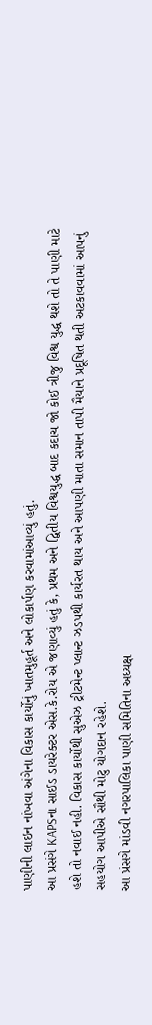પાણીની લાઇન નાંખવા અંગેના વિકાસ કાર્યોનું ખાતમુહૂર્ત અને લોકાર્પણ કરવામાંઆવ્યું હતું.
આ પ્રસંગે KAPSના સાઈડ ડાયરેક્ટર એસ.કે.રોય એ જણાવ્યું હતું કે, પ્રથમ અને દ્વિતીય વિશ્વયુદ્ધ બાદ કદાચ જો કોઈ ત્રીજુ વિશ્વ યુદ્ધ થશે તો તે પાણી માટે હશે તો નવાઈ નહી. વિકાસ કાર્યોથી સુએઝ ટ્રીટમેન્ટ પ્લાન્ટ ઝડપથી કાર્યરત થાય અને આપણી માતા સમાન તાપી મૈયાને પ્રદૂષિત થતી અટકાવવામાં આપનું સહયોગ આપીએ સૌથી મોટુ યોગદાન રહેશે.
આ પ્રંસગે માંડવી નગરપાલિકા પાણી સમિતિના અધ્યક્ષ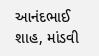આનંદભાઈ શાહ, માંડવી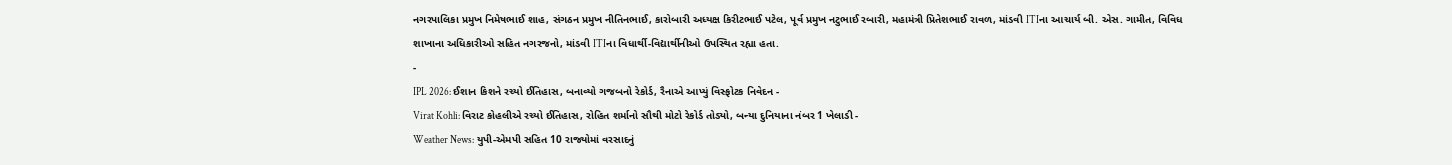નગરપાલિકા પ્રમુખ નિમેષભાઈ શાહ, સંગઠન પ્રમુખ નીતિનભાઈ, કારોબારી અધ્યક્ષ કિરીટભાઈ પટેલ, પૂર્વ પ્રમુખ નટુભાઈ રબારી, મહામંત્રી પ્રિતેશભાઈ રાવળ, માંડવી ITIના આચાર્ય બી. એસ. ગામીત, વિવિધ શાખાના અધિકારીઓ સહિત નગરજનો, માંડવી ITIના વિધાર્થી-વિદ્યાર્થીનીઓ ઉપસ્થિત રહ્યા હતા.
-
IPL 2026: ઈશાન કિશને રચ્યો ઈતિહાસ, બનાવ્યો ગજબનો રેકોર્ડ, રૈનાએ આપ્યું વિસ્ફોટક નિવેદન -
Virat Kohli: વિરાટ કોહલીએ રચ્યો ઈતિહાસ, રોહિત શર્માનો સૌથી મોટો રેકોર્ડ તોડ્યો, બન્યા દુનિયાના નંબર 1 ખેલાડી -
Weather News: યુપી-એમપી સહિત 10 રાજ્યોમાં વરસાદનું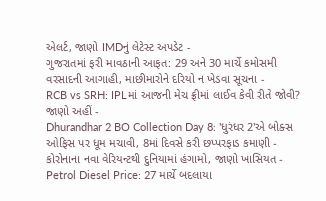એલર્ટ, જાણો IMDનું લેટેસ્ટ અપડેટ -
ગુજરાતમાં ફરી માવઠાની આફત: 29 અને 30 માર્ચે કમોસમી વરસાદની આગાહી, માછીમારોને દરિયો ન ખેડવા સૂચના -
RCB vs SRH: IPLમાં આજની મેચ ફ્રીમાં લાઈવ કેવી રીતે જોવી? જાણો અહીં -
Dhurandhar 2 BO Collection Day 8: 'ધુરંધર 2'એ બોક્સ ઓફિસ પર ધૂમ મચાવી, 8માં દિવસે કરી છપ્પરફાડ કમાણી -
કોરોનાના નવા વેરિયન્ટથી દુનિયામાં હંગામો, જાણો ખાસિયત -
Petrol Diesel Price: 27 માર્ચે બદલાયા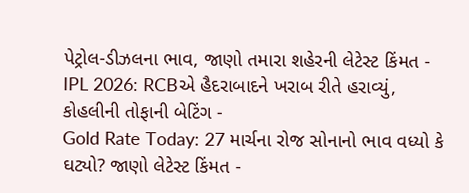પેટ્રોલ-ડીઝલના ભાવ, જાણો તમારા શહેરની લેટેસ્ટ કિંમત -
IPL 2026: RCBએ હૈદરાબાદને ખરાબ રીતે હરાવ્યું, કોહલીની તોફાની બેટિંગ -
Gold Rate Today: 27 માર્ચના રોજ સોનાનો ભાવ વધ્યો કે ઘટ્યો? જાણો લેટેસ્ટ કિંમત -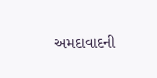અમદાવાદની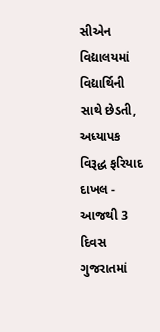સીએન વિદ્યાલયમાં વિદ્યાર્થિની સાથે છેડતી, અધ્યાપક વિરૂદ્ધ ફરિયાદ દાખલ -
આજથી 3 દિવસ ગુજરાતમાં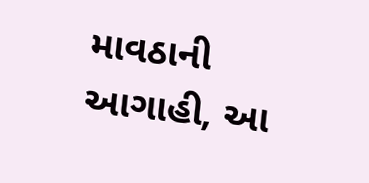માવઠાની આગાહી, આ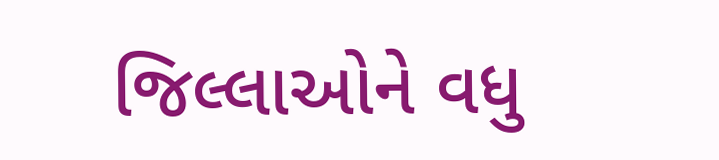જિલ્લાઓને વધુ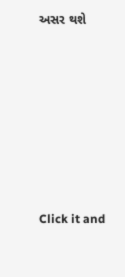અસર થશે








Click it and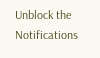Unblock the Notifications